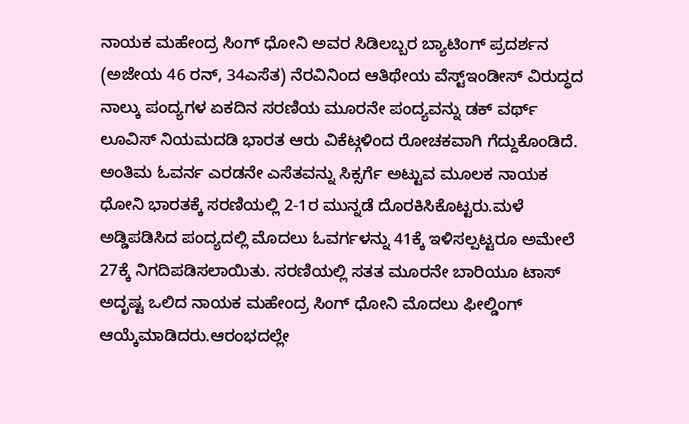ನಾಯಕ ಮಹೇಂದ್ರ ಸಿಂಗ್ ಧೋನಿ ಅವರ ಸಿಡಿಲಬ್ಬರ ಬ್ಯಾಟಿಂಗ್ ಪ್ರದರ್ಶನ (ಅಜೇಯ 46 ರನ್, 34ಎಸೆತ) ನೆರವಿನಿಂದ ಆತಿಥೇಯ ವೆಸ್ಟ್ಇಂಡೀಸ್ ವಿರುದ್ಧದ ನಾಲ್ಕು ಪಂದ್ಯಗಳ ಏಕದಿನ ಸರಣಿಯ ಮೂರನೇ ಪಂದ್ಯವನ್ನು ಡಕ್ ವರ್ಥ್ ಲೂವಿಸ್ ನಿಯಮದಡಿ ಭಾರತ ಆರು ವಿಕೆಟ್ಗಳಿಂದ ರೋಚಕವಾಗಿ ಗೆದ್ದುಕೊಂಡಿದೆ. ಅಂತಿಮ ಓವರ್ನ ಎರಡನೇ ಎಸೆತವನ್ನು ಸಿಕ್ಸರ್ಗೆ ಅಟ್ಟುವ ಮೂಲಕ ನಾಯಕ ಧೋನಿ ಭಾರತಕ್ಕೆ ಸರಣಿಯಲ್ಲಿ 2-1ರ ಮುನ್ನಡೆ ದೊರಕಿಸಿಕೊಟ್ಟರು.ಮಳೆ ಅಡ್ಡಿಪಡಿಸಿದ ಪಂದ್ಯದಲ್ಲಿ ಮೊದಲು ಓವರ್ಗಳನ್ನು 41ಕ್ಕೆ ಇಳಿಸಲ್ಪಟ್ಟರೂ ಅಮೇಲೆ 27ಕ್ಕೆ ನಿಗದಿಪಡಿಸಲಾಯಿತು. ಸರಣಿಯಲ್ಲಿ ಸತತ ಮೂರನೇ ಬಾರಿಯೂ ಟಾಸ್ ಅದೃಷ್ಟ ಒಲಿದ ನಾಯಕ ಮಹೇಂದ್ರ ಸಿಂಗ್ ಧೋನಿ ಮೊದಲು ಫೀಲ್ಡಿಂಗ್ ಆಯ್ಕೆಮಾಡಿದರು.ಆರಂಭದಲ್ಲೇ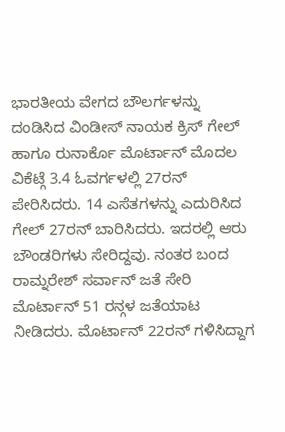ಭಾರತೀಯ ವೇಗದ ಬೌಲರ್ಗಳನ್ನು ದಂಡಿಸಿದ ವಿಂಡೀಸ್ ನಾಯಕ ಕ್ರಿಸ್ ಗೇಲ್ ಹಾಗೂ ರುನಾರ್ಕೊ ಮೊರ್ಟಾನ್ ಮೊದಲ ವಿಕೆಟ್ಗೆ 3.4 ಓವರ್ಗಳಲ್ಲಿ 27ರನ್ ಪೇರಿಸಿದರು. 14 ಎಸೆತಗಳನ್ನು ಎದುರಿಸಿದ ಗೇಲ್ 27ರನ್ ಬಾರಿಸಿದರು. ಇದರಲ್ಲಿ ಆರು ಬೌಂಡರಿಗಳು ಸೇರಿದ್ದವು. ನಂತರ ಬಂದ ರಾಮ್ನರೇಶ್ ಸರ್ವಾನ್ ಜತೆ ಸೇರಿ ಮೊರ್ಟಾನ್ 51 ರನ್ಗಳ ಜತೆಯಾಟ ನೀಡಿದರು. ಮೊರ್ಟಾನ್ 22ರನ್ ಗಳಿಸಿದ್ದಾಗ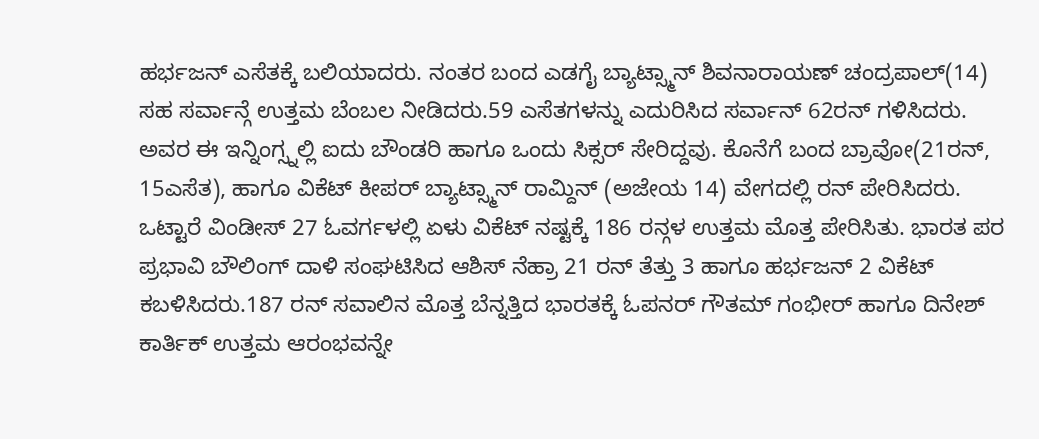ಹರ್ಭಜನ್ ಎಸೆತಕ್ಕೆ ಬಲಿಯಾದರು. ನಂತರ ಬಂದ ಎಡಗೈ ಬ್ಯಾಟ್ಸ್ಮಾನ್ ಶಿವನಾರಾಯಣ್ ಚಂದ್ರಪಾಲ್(14) ಸಹ ಸರ್ವಾನ್ಗೆ ಉತ್ತಮ ಬೆಂಬಲ ನೀಡಿದರು.59 ಎಸೆತಗಳನ್ನು ಎದುರಿಸಿದ ಸರ್ವಾನ್ 62ರನ್ ಗಳಿಸಿದರು. ಅವರ ಈ ಇನ್ನಿಂಗ್ಸ್ನಲ್ಲಿ ಐದು ಬೌಂಡರಿ ಹಾಗೂ ಒಂದು ಸಿಕ್ಸರ್ ಸೇರಿದ್ದವು. ಕೊನೆಗೆ ಬಂದ ಬ್ರಾವೋ(21ರನ್, 15ಎಸೆತ), ಹಾಗೂ ವಿಕೆಟ್ ಕೀಪರ್ ಬ್ಯಾಟ್ಸ್ಮಾನ್ ರಾಮ್ದಿನ್ (ಅಜೇಯ 14) ವೇಗದಲ್ಲಿ ರನ್ ಪೇರಿಸಿದರು. ಒಟ್ಟಾರೆ ವಿಂಡೀಸ್ 27 ಓವರ್ಗಳಲ್ಲಿ ಏಳು ವಿಕೆಟ್ ನಷ್ಟಕ್ಕೆ 186 ರನ್ಗಳ ಉತ್ತಮ ಮೊತ್ತ ಪೇರಿಸಿತು. ಭಾರತ ಪರ ಪ್ರಭಾವಿ ಬೌಲಿಂಗ್ ದಾಳಿ ಸಂಘಟಿಸಿದ ಆಶಿಸ್ ನೆಹ್ರಾ 21 ರನ್ ತೆತ್ತು 3 ಹಾಗೂ ಹರ್ಭಜನ್ 2 ವಿಕೆಟ್ ಕಬಳಿಸಿದರು.187 ರನ್ ಸವಾಲಿನ ಮೊತ್ತ ಬೆನ್ನತ್ತಿದ ಭಾರತಕ್ಕೆ ಓಪನರ್ ಗೌತಮ್ ಗಂಭೀರ್ ಹಾಗೂ ದಿನೇಶ್ ಕಾರ್ತಿಕ್ ಉತ್ತಮ ಆರಂಭವನ್ನೇ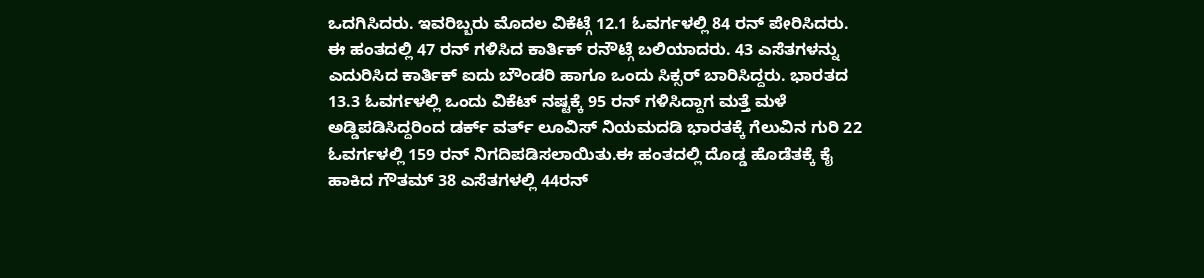ಒದಗಿಸಿದರು. ಇವರಿಬ್ಬರು ಮೊದಲ ವಿಕೆಟ್ಗೆ 12.1 ಓವರ್ಗಳಲ್ಲಿ 84 ರನ್ ಪೇರಿಸಿದರು. ಈ ಹಂತದಲ್ಲಿ 47 ರನ್ ಗಳಿಸಿದ ಕಾರ್ತಿಕ್ ರನೌಟ್ಗೆ ಬಲಿಯಾದರು. 43 ಎಸೆತಗಳನ್ನು ಎದುರಿಸಿದ ಕಾರ್ತಿಕ್ ಐದು ಬೌಂಡರಿ ಹಾಗೂ ಒಂದು ಸಿಕ್ಸರ್ ಬಾರಿಸಿದ್ದರು. ಭಾರತದ 13.3 ಓವರ್ಗಳಲ್ಲಿ ಒಂದು ವಿಕೆಟ್ ನಷ್ಟಕ್ಕೆ 95 ರನ್ ಗಳಿಸಿದ್ದಾಗ ಮತ್ತೆ ಮಳೆ ಅಡ್ಡಿಪಡಿಸಿದ್ದರಿಂದ ಡರ್ಕ್ ವರ್ತ್ ಲೂವಿಸ್ ನಿಯಮದಡಿ ಭಾರತಕ್ಕೆ ಗೆಲುವಿನ ಗುರಿ 22 ಓವರ್ಗಳಲ್ಲಿ 159 ರನ್ ನಿಗದಿಪಡಿಸಲಾಯಿತು.ಈ ಹಂತದಲ್ಲಿ ದೊಡ್ಡ ಹೊಡೆತಕ್ಕೆ ಕೈ ಹಾಕಿದ ಗೌತಮ್ 38 ಎಸೆತಗಳಲ್ಲಿ 44ರನ್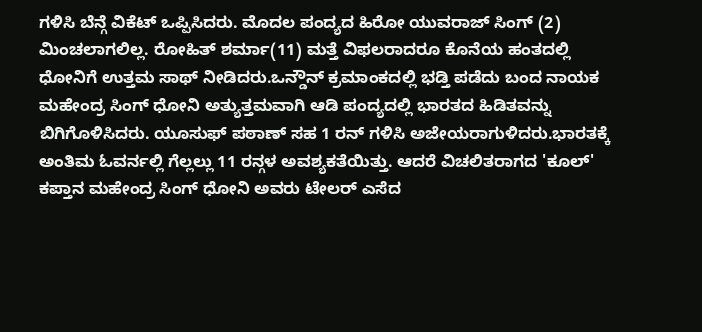ಗಳಿಸಿ ಬೆನ್ಗೆ ವಿಕೆಟ್ ಒಪ್ಪಿಸಿದರು. ಮೊದಲ ಪಂದ್ಯದ ಹಿರೋ ಯುವರಾಜ್ ಸಿಂಗ್ (2) ಮಿಂಚಲಾಗಲಿಲ್ಲ. ರೋಹಿತ್ ಶರ್ಮಾ(11) ಮತ್ತೆ ವಿಫಲರಾದರೂ ಕೊನೆಯ ಹಂತದಲ್ಲಿ ಧೋನಿಗೆ ಉತ್ತಮ ಸಾಥ್ ನೀಡಿದರು.ಒನ್ಡೌನ್ ಕ್ರಮಾಂಕದಲ್ಲಿ ಭಡ್ತಿ ಪಡೆದು ಬಂದ ನಾಯಕ ಮಹೇಂದ್ರ ಸಿಂಗ್ ಧೋನಿ ಅತ್ಯುತ್ತಮವಾಗಿ ಆಡಿ ಪಂದ್ಯದಲ್ಲಿ ಭಾರತದ ಹಿಡಿತವನ್ನು ಬಿಗಿಗೊಳಿಸಿದರು. ಯೂಸುಫ್ ಪಠಾಣ್ ಸಹ 1 ರನ್ ಗಳಿಸಿ ಅಜೇಯರಾಗುಳಿದರು.ಭಾರತಕ್ಕೆ ಅಂತಿಮ ಓವರ್ನಲ್ಲಿ ಗೆಲ್ಲಲ್ಲು 11 ರನ್ಗಳ ಅವಶ್ಯಕತೆಯಿತ್ತು. ಆದರೆ ವಿಚಲಿತರಾಗದ 'ಕೂಲ್' ಕಪ್ತಾನ ಮಹೇಂದ್ರ ಸಿಂಗ್ ಧೋನಿ ಅವರು ಟೇಲರ್ ಎಸೆದ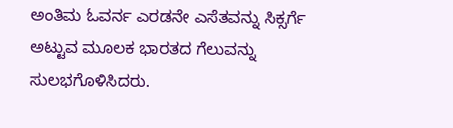ಅಂತಿಮ ಓವರ್ನ ಎರಡನೇ ಎಸೆತವನ್ನು ಸಿಕ್ಸರ್ಗೆ ಅಟ್ಟುವ ಮೂಲಕ ಭಾರತದ ಗೆಲುವನ್ನು ಸುಲಭಗೊಳಿಸಿದರು.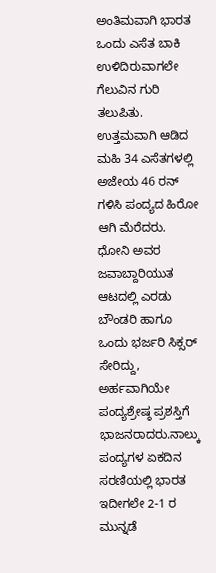ಅಂತಿಮವಾಗಿ ಭಾರತ ಒಂದು ಎಸೆತ ಬಾಕಿ ಉಳಿದಿರುವಾಗಲೇ ಗೆಲುವಿನ ಗುರಿ ತಲುಪಿತು. ಉತ್ತಮವಾಗಿ ಆಡಿದ ಮಹಿ 34 ಎಸೆತಗಳಲ್ಲಿ ಅಜೇಯ 46 ರನ್ ಗಳಿಸಿ ಪಂದ್ಯದ ಹಿರೋ ಆಗಿ ಮೆರೆದರು. ಧೋನಿ ಅವರ ಜವಾಬ್ದಾರಿಯುತ ಆಟದಲ್ಲಿ ಎರಡು ಬೌಂಡರಿ ಹಾಗೂ ಒಂದು ಭರ್ಜರಿ ಸಿಕ್ಸರ್ ಸೇರಿದ್ದು, ಅರ್ಹವಾಗಿಯೇ ಪಂದ್ಯಶ್ರೇಷ್ಠ ಪ್ರಶಸ್ತಿಗೆ ಭಾಜನರಾದರು.ನಾಲ್ಕು ಪಂದ್ಯಗಳ ಏಕದಿನ ಸರಣಿಯಲ್ಲಿ ಭಾರತ ಇದೀಗಲೇ 2-1 ರ ಮುನ್ನಡೆ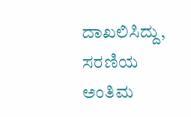ದಾಖಲಿಸಿದ್ದು, ಸರಣಿಯ ಅಂತಿಮ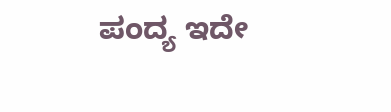ಪಂದ್ಯ ಇದೇ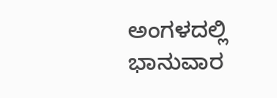ಅಂಗಳದಲ್ಲಿ ಭಾನುವಾರ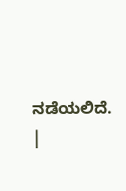ನಡೆಯಲಿದೆ. |